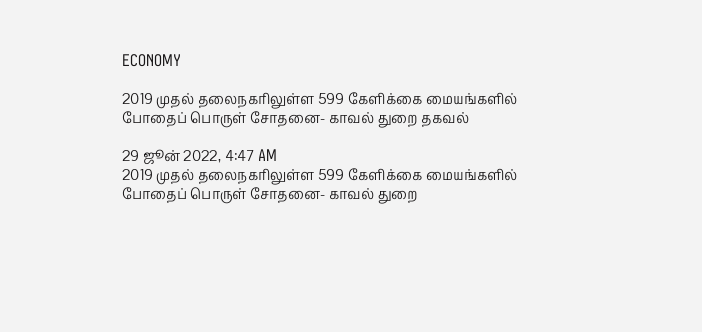ECONOMY

2019 முதல் தலைநகரிலுள்ள 599 கேளிக்கை மையங்களில் போதைப் பொருள் சோதனை- காவல் துறை தகவல்

29 ஜூன் 2022, 4:47 AM
2019 முதல் தலைநகரிலுள்ள 599 கேளிக்கை மையங்களில் போதைப் பொருள் சோதனை- காவல் துறை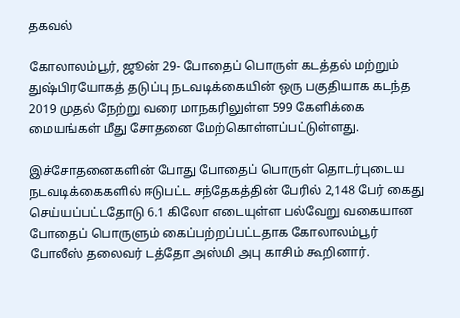தகவல்

கோலாலம்பூர், ஜூன் 29- போதைப் பொருள் கடத்தல் மற்றும் துஷ்பிரயோகத் தடுப்பு நடவடிக்கையின் ஒரு பகுதியாக கடந்த 2019 முதல் நேற்று வரை மாநகரிலுள்ள 599 கேளிக்கை மையங்கள் மீது சோதனை மேற்கொள்ளப்பட்டுள்ளது.

இச்சோதனைகளின் போது போதைப் பொருள் தொடர்புடைய நடவடிக்கைகளில் ஈடுபட்ட சந்தேகத்தின் பேரில் 2,148 பேர் கைது செய்யப்பட்டதோடு 6.1 கிலோ எடையுள்ள பல்வேறு வகையான போதைப் பொருளும் கைப்பற்றப்பட்டதாக கோலாலம்பூர் போலீஸ் தலைவர் டத்தோ அஸ்மி அபு காசிம் கூறினார்.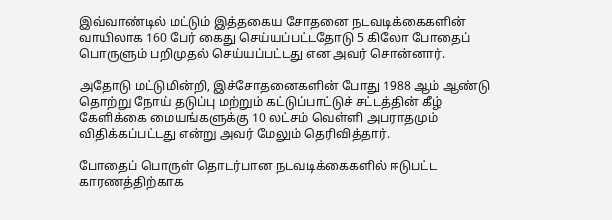இவ்வாண்டில் மட்டும் இத்தகைய சோதனை நடவடிக்கைகளின் வாயிலாக 160 பேர் கைது செய்யப்பட்டதோடு 5 கிலோ போதைப் பொருளும் பறிமுதல் செய்யப்பட்டது என அவர் சொன்னார்.

அதோடு மட்டுமின்றி, இச்சோதனைகளின் போது 1988 ஆம் ஆண்டு தொற்று நோய் தடுப்பு மற்றும் கட்டுப்பாட்டுச் சட்டத்தின் கீழ் கேளிக்கை மையங்களுக்கு 10 லட்சம் வெள்ளி அபராதமும் விதிக்கப்பட்டது என்று அவர் மேலும் தெரிவித்தார்.

போதைப் பொருள் தொடர்பான நடவடிக்கைகளில் ஈடுபட்ட காரணத்திற்காக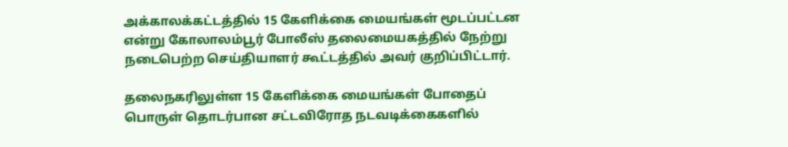அக்காலக்கட்டத்தில் 15 கேளிக்கை மையங்கள் மூடப்பட்டன என்று கோலாலம்பூர் போலீஸ் தலைமையகத்தில் நேற்று நடைபெற்ற செய்தியாளர் கூட்டத்தில் அவர் குறிப்பிட்டார்.

தலைநகரிலுள்ள 15 கேளிக்கை மையங்கள் போதைப் பொருள் தொடர்பான சட்டவிரோத நடவடிக்கைகளில்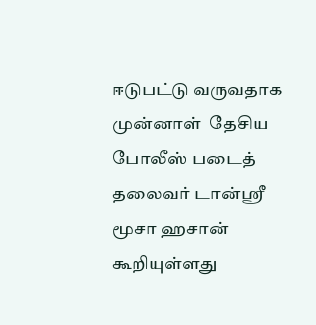ஈடுபட்டு வருவதாக முன்னாள்  தேசிய போலீஸ் படைத் தலைவர் டான்ஸ்ரீ மூசா ஹசான் கூறியுள்ளது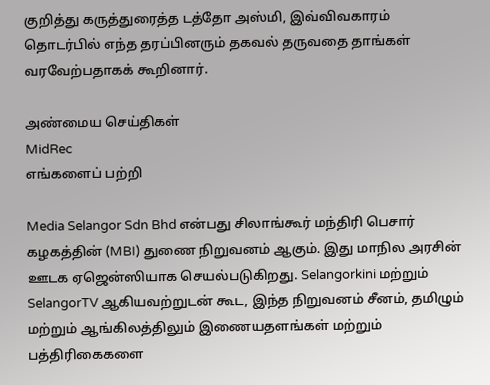குறித்து கருத்துரைத்த டத்தோ அஸ்மி, இவ்விவகாரம் தொடர்பில் எந்த தரப்பினரும் தகவல் தருவதை தாங்கள் வரவேற்பதாகக் கூறினார்.

அண்மைய செய்திகள்
MidRec
எங்களைப் பற்றி

Media Selangor Sdn Bhd என்பது சிலாங்கூர் மந்திரி பெசார் கழகத்தின் (MBI) துணை நிறுவனம் ஆகும். இது மாநில அரசின் ஊடக ஏஜென்ஸியாக செயல்படுகிறது. Selangorkini மற்றும் SelangorTV ஆகியவற்றுடன் கூட, இந்த நிறுவனம் சீனம், தமிழும் மற்றும் ஆங்கிலத்திலும் இணையதளங்கள் மற்றும் பத்திரிகைகளை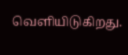வெளியிடுகிறது.